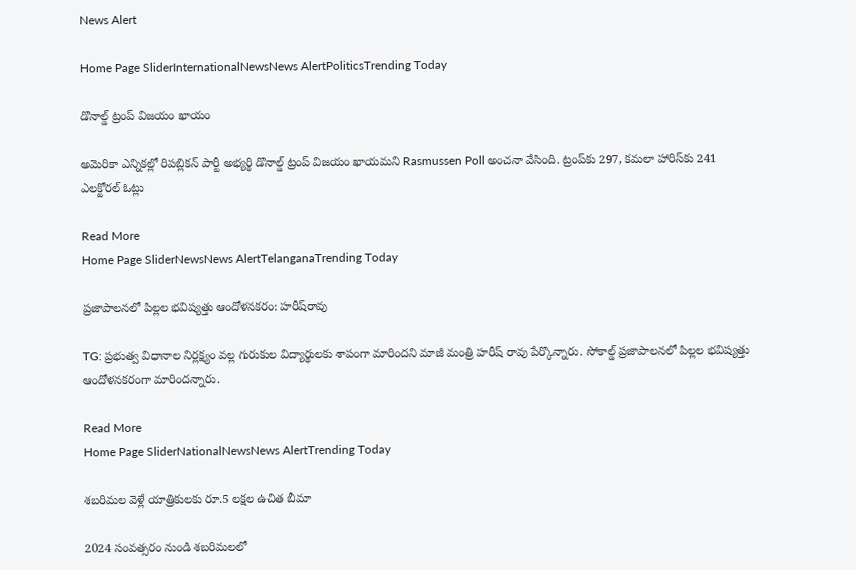News Alert

Home Page SliderInternationalNewsNews AlertPoliticsTrending Today

డొనాల్డ్ ట్రంప్ విజయం ఖాయం

అమెరికా ఎన్నికల్లో రిపబ్లికన్ పార్టీ అభ్యర్థి డొనాల్డ్ ట్రంప్ విజయం ఖాయమని Rasmussen Poll అంచనా వేసింది. ట్రంప్‌కు 297, కమలా హారిస్‌కు 241 ఎలక్టోరల్ ఓట్లు

Read More
Home Page SliderNewsNews AlertTelanganaTrending Today

ప్రజాపాలనలో పిల్లల భవిష్యత్తు ఆందోళనకరం: హరీష్‌రావు

TG: ప్రభుత్వ విధానాల నిర్లక్ష్యం వల్ల గురుకుల విద్యార్థులకు శాపంగా మారిందని మాజీ మంత్రి హరీష్ రావు పేర్కొన్నారు. సోకాల్డ్ ప్రజాపాలనలో పిల్లల భవిష్యత్తు ఆందోళనకరంగా మారిందన్నారు.

Read More
Home Page SliderNationalNewsNews AlertTrending Today

శబరిమల వెళ్లే యాత్రికులకు రూ.5 లక్షల ఉచిత బీమా

2024 సంవత్సరం నుండి శబరిమలలో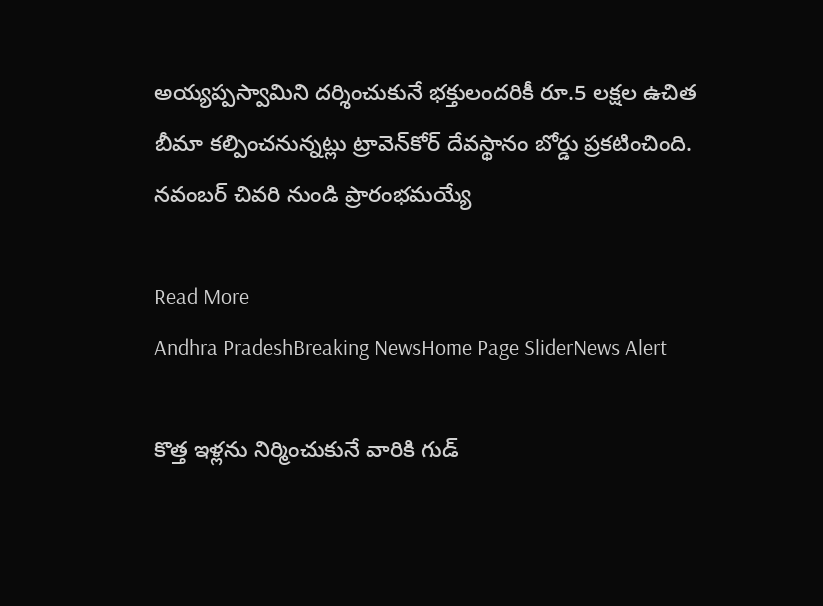అయ్యప్పస్వామిని దర్శించుకునే భక్తులందరికీ రూ.5 లక్షల ఉచిత బీమా కల్పించనున్నట్లు ట్రావెన్‌కోర్ దేవస్థానం బోర్డు ప్రకటించింది. నవంబర్ చివరి నుండి ప్రారంభమయ్యే

Read More
Andhra PradeshBreaking NewsHome Page SliderNews Alert

కొత్త ఇళ్లను నిర్మించుకునే వారికి గుడ్‌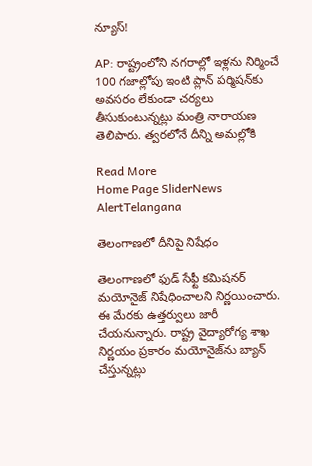న్యూస్!

AP: రాష్ట్రంలోని నగరాల్లో ఇళ్లను నిర్మించే 100 గజాల్లోపు ఇంటి ప్లాన్ పర్మిషన్‌కు అవసరం లేకుండా చర్యలు తీసుకుంటున్నట్లు మంత్రి నారాయణ తెలిపారు. త్వరలోనే దీన్ని అమల్లోకి

Read More
Home Page SliderNews AlertTelangana

తెలంగాణలో దీనిపై నిషేధం

తెలంగాణలో ఫుడ్ సేఫ్టీ కమిషనర్ మయోనైజ్ నిషేధించాలని నిర్ణయించారు. ఈ మేరకు ఉత్తర్వులు జారీ చేయనున్నారు. రాష్ట్ర వైద్యారోగ్య శాఖ నిర్ణయం ప్రకారం మయోనైజ్‌ను బ్యాన్ చేస్తున్నట్లు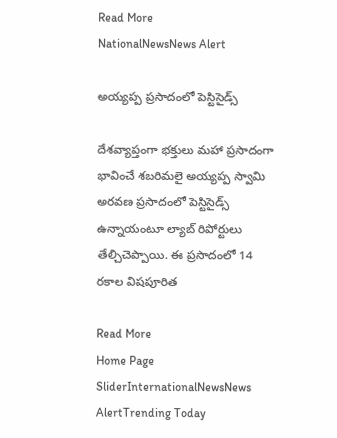Read More
NationalNewsNews Alert

అయ్యప్ప ప్రసాదంలో పెస్టిసైడ్స్

దేశవ్యాప్తంగా భక్తులు మహా ప్రసాదంగా భావించే శబరిమలై అయ్యప్ప స్వామి అరవణ ప్రసాదంలో పెస్టిసైడ్స్ ఉన్నాయంటూ ల్యాబ్ రిపోర్టులు తేల్చిచెప్పాయి. ఈ ప్రసాదంలో 14 రకాల విషపూరిత

Read More
Home Page SliderInternationalNewsNews AlertTrending Today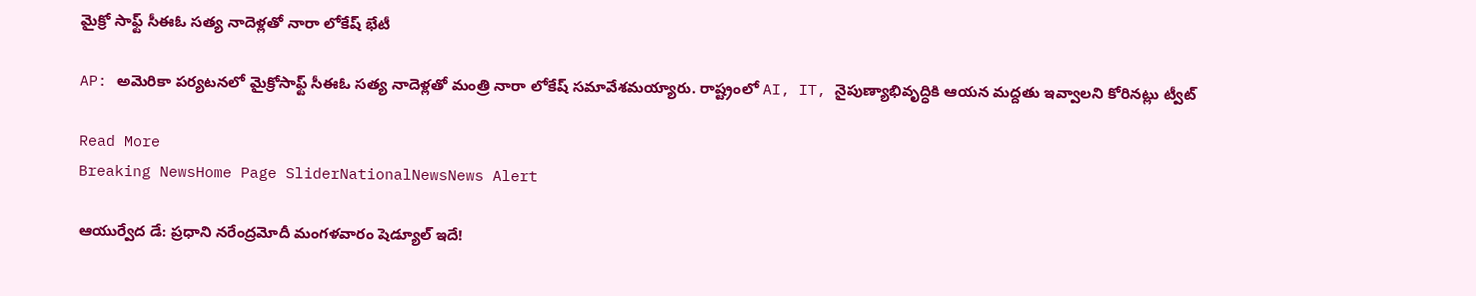మైక్రో సాఫ్ట్‌ సీఈఓ సత్య నాదెళ్లతో నారా లోకేష్ భేటీ

AP: అమెరికా పర్యటనలో మైక్రో‌సాఫ్ట్ సీఈఓ సత్య నాదెళ్లతో మంత్రి నారా లోకేష్ సమావేశమయ్యారు. రాష్ట్రంలో AI, IT, నైపుణ్యాభివృద్ధికి ఆయన మద్దతు ఇవ్వాలని కోరినట్లు ట్వీట్

Read More
Breaking NewsHome Page SliderNationalNewsNews Alert

ఆయుర్వేద డే: ప్రధాని నరేంద్రమోదీ మంగళవారం షెడ్యూల్ ఇదే!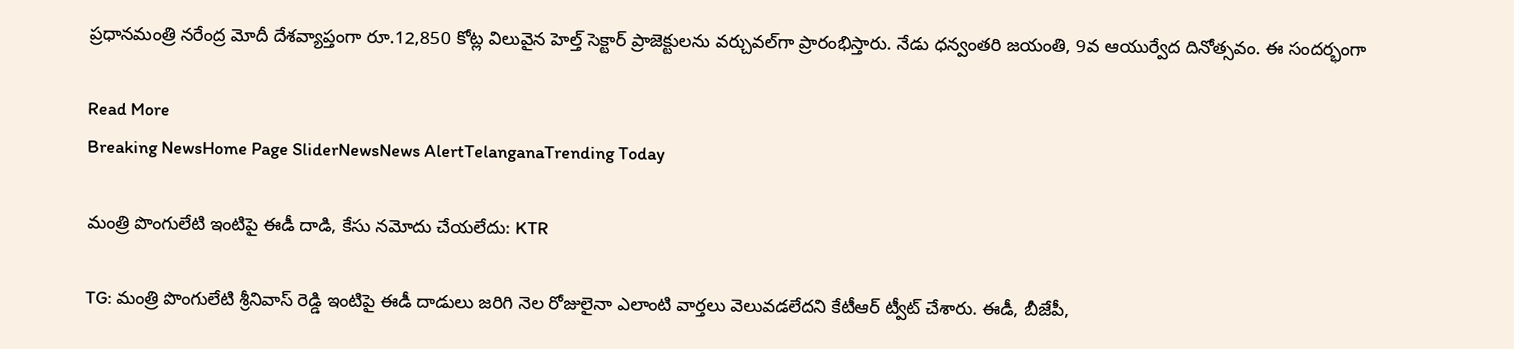ప్రధానమంత్రి నరేంద్ర మోదీ దేశవ్యాప్తంగా రూ.12,850 కోట్ల విలువైన హెల్త్ సెక్టార్ ప్రాజెక్టులను వర్చువల్‌గా ప్రారంభిస్తారు. నేడు ధన్వంతరి జయంతి, 9వ ఆయుర్వేద దినోత్సవం. ఈ సందర్భంగా

Read More
Breaking NewsHome Page SliderNewsNews AlertTelanganaTrending Today

మంత్రి పొంగులేటి ఇంటిపై ఈడీ దాడి, కేసు నమోదు చేయలేదు: KTR

TG: మంత్రి పొంగులేటి శ్రీనివాస్ రెడ్డి ఇంటిపై ఈడీ దాడులు జరిగి నెల రోజులైనా ఎలాంటి వార్తలు వెలువడలేదని కేటీఆర్ ట్వీట్ చేశారు. ఈడీ, బీజేపీ,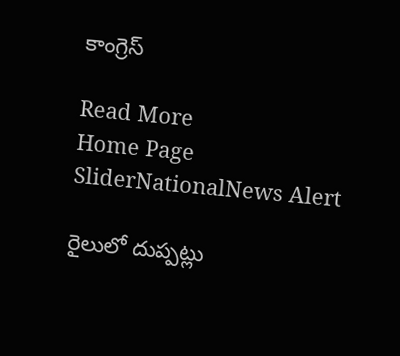కాంగ్రెస్

Read More
Home Page SliderNationalNews Alert

రైలులో దుప్పట్లు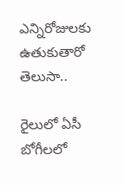ఎన్నిరోజులకు ఉతుకుతారో తెలుసా..

రైలులో ఏసీ బోగీలలో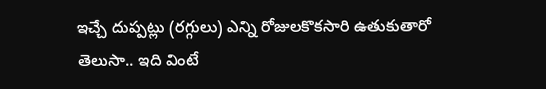ఇచ్చే దుప్పట్లు (రగ్గులు) ఎన్ని రోజులకొకసారి ఉతుకుతారో తెలుసా.. ఇది వింటే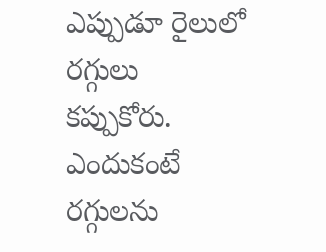ఎప్పుడూ రైలులో రగ్గులు కప్పుకోరు. ఎందుకంటే రగ్గులను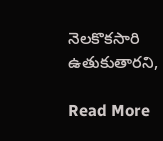నెలకొకసారి ఉతుకుతారని,

Read More